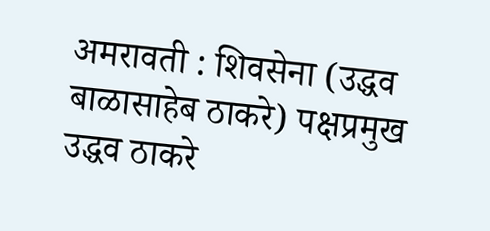अमरावती : शिवसेना (उद्धव बाळासाहेब ठाकरे) पक्षप्रमुख उद्धव ठाकरे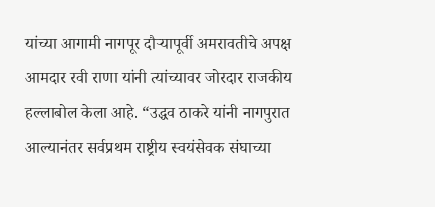यांच्या आगामी नागपूर दौऱ्यापूर्वी अमरावतीचे अपक्ष आमदार रवी राणा यांनी त्यांच्यावर जोरदार राजकीय हल्लाबोल केला आहे. “उद्धव ठाकरे यांनी नागपुरात आल्यानंतर सर्वप्रथम राष्ट्रीय स्वयंसेवक संघाच्या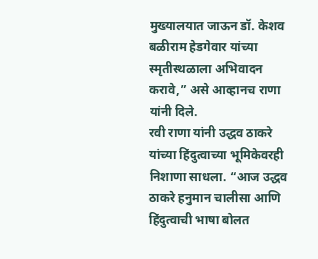मुख्यालयात जाऊन डॉ. केशव बळीराम हेडगेवार यांच्या स्मृतीस्थळाला अभिवादन करावे,” असे आव्हानच राणा यांनी दिले.
रवी राणा यांनी उद्धव ठाकरे यांच्या हिंदुत्वाच्या भूमिकेवरही निशाणा साधला. “आज उद्धव ठाकरे हनुमान चालीसा आणि हिंदुत्वाची भाषा बोलत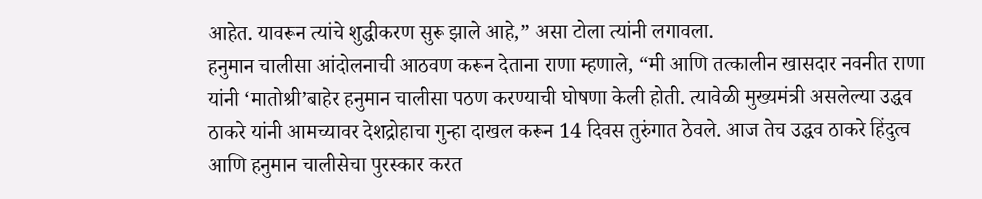आहेत. यावरून त्यांचे शुद्धीकरण सुरू झाले आहे,” असा टोला त्यांनी लगावला.
हनुमान चालीसा आंदोलनाची आठवण करून देताना राणा म्हणाले, “मी आणि तत्कालीन खासदार नवनीत राणा यांनी ‘मातोश्री’बाहेर हनुमान चालीसा पठण करण्याची घोषणा केली होती. त्यावेळी मुख्यमंत्री असलेल्या उद्धव ठाकरे यांनी आमच्यावर देशद्रोहाचा गुन्हा दाखल करून 14 दिवस तुरुंगात ठेवले. आज तेच उद्धव ठाकरे हिंदुत्व आणि हनुमान चालीसेचा पुरस्कार करत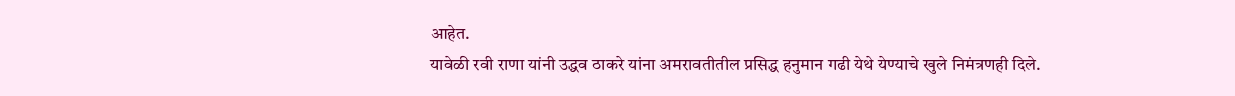आहेत.
यावेळी रवी राणा यांनी उद्धव ठाकरे यांना अमरावतीतील प्रसिद्ध हनुमान गढी येथे येण्याचे खुले निमंत्रणही दिले.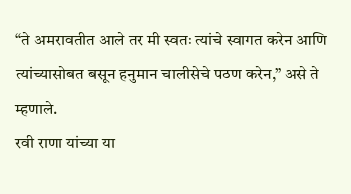“ते अमरावतीत आले तर मी स्वतः त्यांचे स्वागत करेन आणि त्यांच्यासोबत बसून हनुमान चालीसेचे पठण करेन,” असे ते म्हणाले.
रवी राणा यांच्या या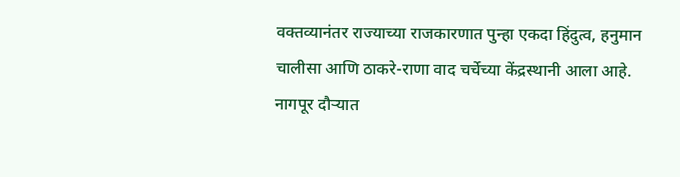वक्तव्यानंतर राज्याच्या राजकारणात पुन्हा एकदा हिंदुत्व, हनुमान चालीसा आणि ठाकरे-राणा वाद चर्चेच्या केंद्रस्थानी आला आहे. नागपूर दौऱ्यात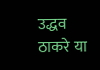उद्धव ठाकरे या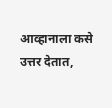आव्हानाला कसे उत्तर देतात,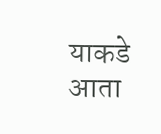याकडे आता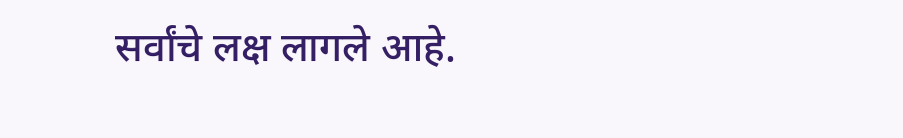सर्वांचे लक्ष लागले आहे.